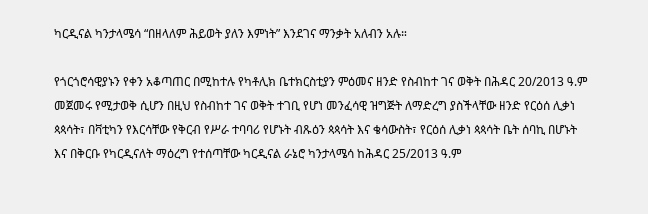ካርዲናል ካንታላሜሳ “በዘላለም ሕይወት ያለን እምነት” እንደገና ማንቃት አለብን አሉ።

የጎርጎሮሳዊያኑን የቀን አቆጣጠር በሚከተሉ የካቶሊክ ቤተክርስቲያን ምዕመና ዘንድ የስብከተ ገና ወቅት በሕዳር 20/2013 ዓ.ም መጀመሩ የሚታወቅ ሲሆን በዚህ የስብከተ ገና ወቅት ተገቢ የሆነ መንፈሳዊ ዝግጅት ለማድረግ ያስችላቸው ዘንድ የርዕሰ ሊቃነ ጳጳሳት፣ በቫቲካን የእርሳቸው የቅርብ የሥራ ተባባሪ የሆኑት ብጹዕን ጳጳሳት እና ቄሳውስት፣ የርዕሰ ሊቃነ ጳጳሳት ቤት ሰባኪ በሆኑት እና በቅርቡ የካርዲናለት ማዕረግ የተሰጣቸው ካርዲናል ራኔሮ ካንታላሜሳ ከሕዳር 25/2013 ዓ.ም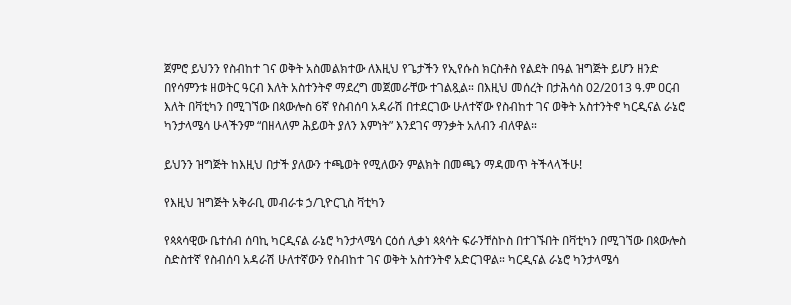ጀምሮ ይህንን የስብከተ ገና ወቅት አስመልክተው ለእዚህ የጌታችን የኢየሱስ ክርስቶስ የልደት በዓል ዝግጅት ይሆን ዘንድ በየሳምንቱ ዘወትር ዓርብ እለት አስተንትኖ ማደረግ መጀመራቸው ተገልጿል። በእዚህ መሰረት በታሕሳስ 02/2013 ዓ.ም ዐርብ እለት በቫቲካን በሚገኘው በጳውሎስ 6ኛ የስብሰባ አዳራሽ በተደርገው ሁለተኛው የስብከተ ገና ወቅት አስተንትኖ ካርዲናል ራኔሮ ካንታላሜሳ ሁላችንም “በዘላለም ሕይወት ያለን እምነት” እንደገና ማንቃት አለብን ብለዋል።

ይህንን ዝግጅት ከእዚህ በታች ያለውን ተጫወት የሚለውን ምልክት በመጫን ማዳመጥ ትችላላችሁ!

የእዚህ ዝግጅት አቅራቢ መብራቱ ኃ/ጊዮርጊስ ቫቲካን

የጳጳሳዊው ቤተሰብ ሰባኪ ካርዲናል ራኔሮ ካንታላሜሳ ርዕሰ ሊቃነ ጳጳሳት ፍራንቸስኮስ በተገኙበት በቫቲካን በሚገኘው በጳውሎስ ስድስተኛ የስብሰባ አዳራሽ ሁለተኛውን የስብከተ ገና ወቅት አስተንትኖ አድርገዋል። ካርዲናል ራኔሮ ካንታላሜሳ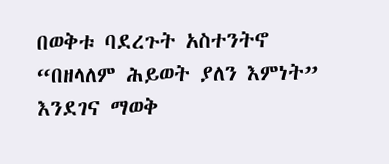በወቅቱ ባደረጉት አስተንትኖ “በዘላለም ሕይወት ያለን እምነት” እንደገና ማወቅ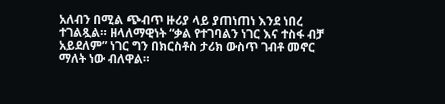አለብን በሚል ጭብጥ ዙሪያ ላይ ያጠነጠነ እንደ ነበረ ተገልጿል። ዘላለማዊነት “ቃል የተገባልን ነገር እና ተስፋ ብቻ አይደለም” ነገር ግን በክርስቶስ ታሪክ ውስጥ ገብቶ መኖር ማለት ነው ብለዋል።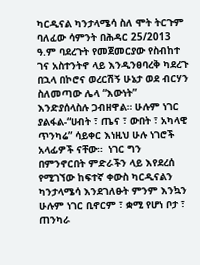ካርዲናል ካንታላሜሳ ስለ ሞት ትርጉም ባለፈው ሳምንት በሕዳር 25/2013 ዓ.ም ባደረጉት የመጀመርያው የስብከተ ገና አስተንትኖ ላይ እንዲንፀባረቅ ካደረጉ በኋላ በኮሮና ወረርሽኝ ሁኔታ ወደ ብርሃን ስለመጣው ሌላ “እውነት” እንድያሰላስሉ ጋብዘዋል። ሁሉም ነገር ያልፋል-“ሀብት ፣ ጤና ፣ ውበት ፣ አካላዊ ጥንካሬ” ሳይቀር እነዚህ ሁሉ ነገሮች አላፊዎች ናቸው።  ነገር ግን በምንኖርበት ምድራችን ላይ እየደረሰ የሚገኘው ከፍተኛ ቀውስ ካርዲናልን ካንታላሜሳ እንደገለፁት ምንም እንኳን ሁሉም ነገር ቢኖርም ፣ ቋሚ የሆነ ቦታ ፣ ጠንካራ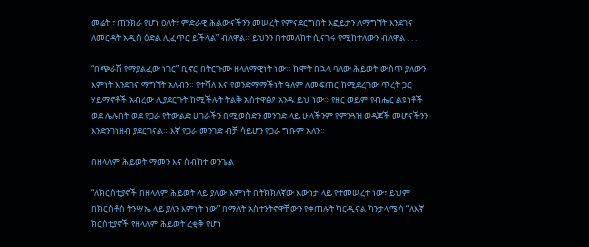መሬት ፣ ጠንክራ የሆነ ዐለት፣ ምድራዊ ሕልውናችንን መሠረት የምናደርግበት እፎይታን ለማግኘት እንደገና ለመርዳት አዲስ ዕድል ሊፈጥር ይችላል” ብለዋል። ይህንን በተመለከተ ሲናገሩ የሚከተለውን ብለዋል . . .

“በጭራሽ የማያልፈው ነገር” ቢኖር በትርጉሙ ዘላለማዊነት ነው። ከሞት በኋላ ባለው ሕይወት ውስጥ ያለውን እምነት እንደገና ማግኘት አለብን። የተሻለ እና የወንድማማችነት ዓለም ለመፍጠር ከሚደረገው ጥረት ጋር ሃይማኖቶች አብረው ሊያደርጉት ከሚችሉት ትልቅ አስተዋፅዖ አንዱ ይህ ነው። የዘር ወይም የብሔር ልዩነቶች ወደ ሌሉበት ወደ የጋራ የትውልድ ሀገራችን በሚወስድን መንገድ ላይ ሁላችንም የምንጓዝ ወዳጆች መሆናችንን እንድንገነዘብ ያደርገናል። እኛ የጋራ መንገድ ብቻ ሳይሆን የጋራ ግቡም አለን።

በዘላለም ሕይወት ማመን እና ስብከተ ወንጌል

“ለክርስቲያኖች በዘላለም ሕይወት ላይ ያለው እምነት በትክክለኛው እውነታ ላይ የተመሠረተ ነው፣ ይህም በክርስቶስ ትንሣኤ ላይ ያለን እምነት ነው” በማለት አስተንትኖዋቸውን የቀጠሉት ካርዲናል ካንታላሜሳ “ለእኛ ክርስቲያኖች የዘላለም ሕይወት ረቂቅ የሆነ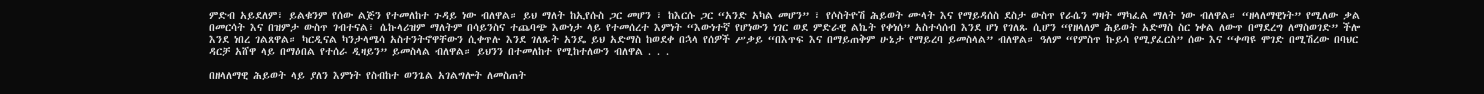ምድብ አይደለም፣ ይልቁንም የሰው ልጅን የተመለከተ ጉዳይ ነው ብለዋል። ይህ ማለት ከኢየሱስ ጋር መሆን ፣ ከእርሱ ጋር “አንድ አካል መሆን” ፣ የሶስትዮሽ ሕይወት ሙላት እና የማይዳሰስ ደስታ ውስጥ የራሴን ግዛት ማካፈል ማለት ነው ብለዋል። “ዘላለማዊነት” የሚለው ቃል በመርሳት እና በዝምታ ውስጥ ገብተናል፣ ሴኩላሪዝም ማለትም በሳይንስና ተጨባጭ እውነታ ላይ የተመሰረተ እምነት “እውነተኛ የሆነውን ነገር ወደ ምድራዊ ልኬት የቀነሰ” አስተሳሰብ እንደ ሆነ የገለጹ ሲሆን “የዘላለም ሕይወት አድማስ ስር ነቀል ለውጥ በማደረግ ለማስወገድ” ችሎ እንደ ነበረ ገልጸዋል። ካርዲናል ካንታላሜሳ አስተንትኖዋቸውን ሲቀጥሉ እንደ ገለጹት አንዴ ይህ አድማስ ከወደቀ በኋላ የሰዎች ሥቃይ “በእጥፍ እና በማይጠቅም ሁኔታ የማይረባ ይመስላል” ብለዋል። ዓለም “የምስጥ ኩይሳ የሚያፈርስ” ሰው እና “ቀጣዩ ሞገድ በሚሽረው በባህር ዳርቻ አሸዋ ላይ በማዕበል የተሰራ ዲዛይን” ይመስላል ብለዋል። ይህንን በተመለከተ የሚከተለውን ብለዋል . . .

በዘላለማዊ ሕይወት ላይ ያለን እምነት የስብከተ ወንጌል አገልግሎት ለመስጠት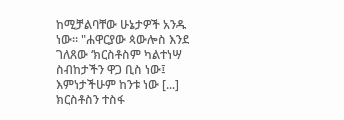ከሚቻልባቸው ሁኔታዎች አንዱ ነው። "ሐዋርያው ጳውሎስ እንደ ገለጸው ‘ክርስቶስም ካልተነሣ ስብከታችን ዋጋ ቢስ ነው፤ እምነታችሁም ከንቱ ነው [...] ክርስቶስን ተስፋ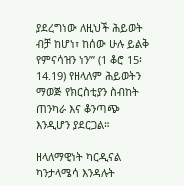ያደረግነው ለዚህች ሕይወት ብቻ ከሆነ፣ ከሰው ሁሉ ይልቅ የምናሳዝን ነን’” (1 ቆሮ 15፡14.19) የዘላለም ሕይወትን ማወጅ የክርስቲያን ስብከት ጠንካራ እና ቆንጣጭ እንዲሆን ያደርጋል።

ዘላለማዊነት ካርዲናል ካንታላሜሳ እንዳሉት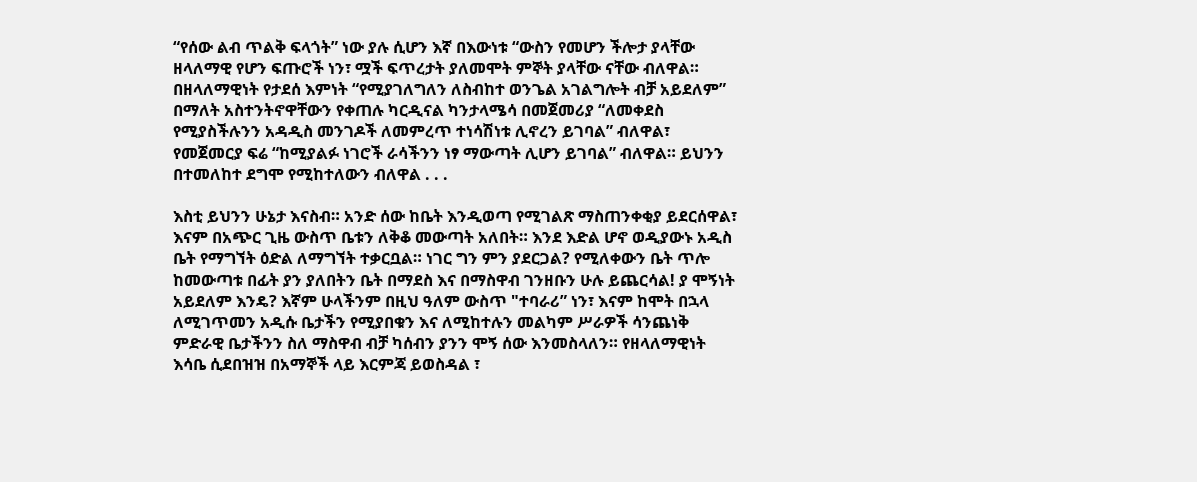“የሰው ልብ ጥልቅ ፍላጎት” ነው ያሉ ሲሆን እኛ በእውነቱ “ውስን የመሆን ችሎታ ያላቸው ዘላለማዊ የሆን ፍጡሮች ነን፣ ሟች ፍጥረታት ያለመሞት ምኞት ያላቸው ናቸው ብለዋል። በዘላለማዊነት የታደሰ እምነት “የሚያገለግለን ለስብከተ ወንጌል አገልግሎት ብቻ አይደለም” በማለት አስተንትኖዋቸውን የቀጠሉ ካርዲናል ካንታላሜሳ በመጀመሪያ “ለመቀደስ የሚያስችሉንን አዳዲስ መንገዶች ለመምረጥ ተነሳሽነቱ ሊኖረን ይገባል” ብለዋል፣ የመጀመርያ ፍሬ “ከሚያልፉ ነገሮች ራሳችንን ነፃ ማውጣት ሊሆን ይገባል” ብለዋል። ይህንን በተመለከተ ደግሞ የሚከተለውን ብለዋል . . .

እስቲ ይህንን ሁኔታ እናስብ። አንድ ሰው ከቤት እንዲወጣ የሚገልጽ ማስጠንቀቂያ ይደርሰዋል፣ እናም በአጭር ጊዜ ውስጥ ቤቱን ለቅቆ መውጣት አለበት። እንደ እድል ሆኖ ወዲያውኑ አዲስ ቤት የማግኘት ዕድል ለማግኘት ተቃርቧል። ነገር ግን ምን ያደርጋል? የሚለቀውን ቤት ጥሎ ከመውጣቱ በፊት ያን ያለበትን ቤት በማደስ እና በማስዋብ ገንዘቡን ሁሉ ይጨርሳል! ያ ሞኝነት አይደለም እንዴ? እኛም ሁላችንም በዚህ ዓለም ውስጥ "ተባራሪ” ነን፣ እናም ከሞት በኋላ ለሚገጥመን አዲሱ ቤታችን የሚያበቁን እና ለሚከተሉን መልካም ሥራዎች ሳንጨነቅ ምድራዊ ቤታችንን ስለ ማስዋብ ብቻ ካሰብን ያንን ሞኝ ሰው እንመስላለን። የዘላለማዊነት እሳቤ ሲደበዝዝ በአማኞች ላይ እርምጃ ይወስዳል ፣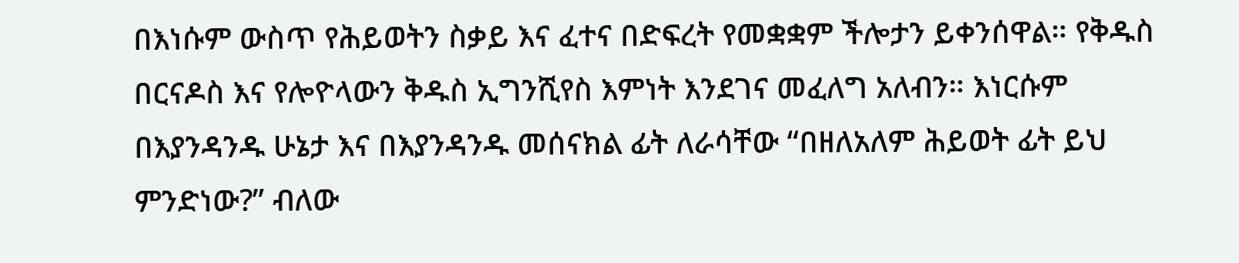በእነሱም ውስጥ የሕይወትን ስቃይ እና ፈተና በድፍረት የመቋቋም ችሎታን ይቀንሰዋል። የቅዱስ በርናዶስ እና የሎዮላውን ቅዱስ ኢግንሺየስ እምነት እንደገና መፈለግ አለብን። እነርሱም  በእያንዳንዱ ሁኔታ እና በእያንዳንዱ መሰናክል ፊት ለራሳቸው “በዘለአለም ሕይወት ፊት ይህ ምንድነው?” ብለው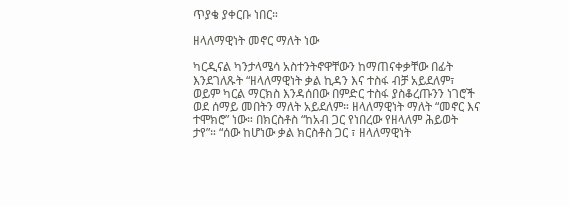ጥያቄ ያቀርቡ ነበር።

ዘላለማዊነት መኖር ማለት ነው

ካርዲናል ካንታላሜሳ አስተንትኖዋቸውን ከማጠናቀቃቸው በፊት እንደገለጹት “ዘላለማዊነት ቃል ኪዳን እና ተስፋ ብቻ አይደለም፣ ወይም ካርል ማርክስ እንዳሰበው በምድር ተስፋ ያስቆረጡንን ነገሮች ወደ ሰማይ መበትን ማለት አይደለም። ዘላለማዊነት ማለት “መኖር እና ተሞክሮ” ነው። በክርስቶስ “ከአብ ጋር የነበረው የዘላለም ሕይወት ታየ”። “ሰው ከሆነው ቃል ክርስቶስ ጋር ፣ ዘላለማዊነት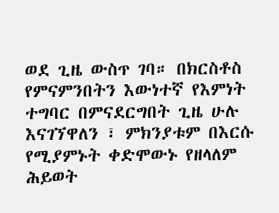ወደ ጊዜ ውስጥ ገባ። በክርስቶስ የምናምንበትን እውነተኛ የእምነት ተግባር በምናደርግበት ጊዜ ሁሉ እናገኘዋለን ፣ ምክንያቱም በእርሱ የሚያምኑት ቀድሞውኑ የዘላለም ሕይወት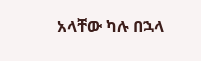አላቸው ካሉ በኋላ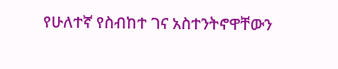የሁለተኛ የስብከተ ገና አስተንትኖዋቸውን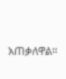አጠቃለዋል።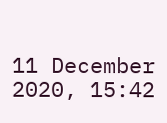11 December 2020, 15:42